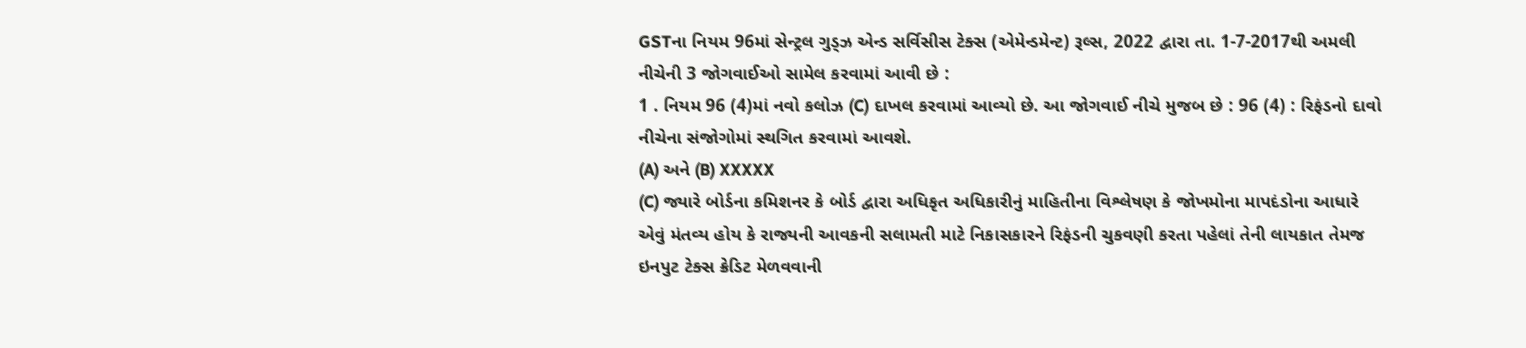GSTના નિયમ 96માં સેન્ટ્રલ ગુડ્ઝ એન્ડ સર્વિસીસ ટેક્સ (એમેન્ડમેન્ટ) રૂલ્સ, 2022 દ્વારા તા. 1-7-2017થી અમલી નીચેની 3 જોગવાઈઓ સામેલ કરવામાં આવી છે :
1 . નિયમ 96 (4)માં નવો કલોઝ (C) દાખલ કરવામાં આવ્યો છે. આ જોગવાઈ નીચે મુજબ છે : 96 (4) : રિફંડનો દાવો નીચેના સંજોગોમાં સ્થગિત કરવામાં આવશે.
(A) અને (B) XXXXX
(C) જ્યારે બોર્ડના કમિશનર કે બોર્ડ દ્વારા અધિકૃત અધિકારીનું માહિતીના વિશ્લેષણ કે જોખમોના માપદંડોના આધારે એવું મંતવ્ય હોય કે રાજ્યની આવકની સલામતી માટે નિકાસકારને રિફંડની ચુકવણી કરતા પહેલાં તેની લાયકાત તેમજ ઇનપુટ ટેક્સ ક્રેડિટ મેળવવાની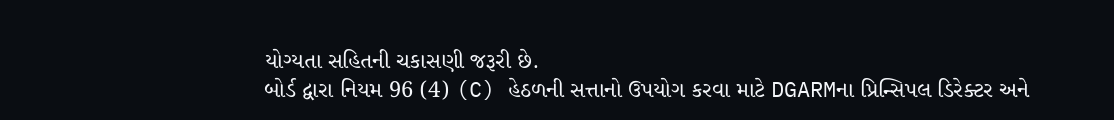યોગ્યતા સહિતની ચકાસણી જરૂરી છે.
બોર્ડ દ્વારા નિયમ 96 (4) (C) હેઠળની સત્તાનો ઉપયોગ કરવા માટે DGARMના પ્રિન્સિપલ ડિરેક્ટર અને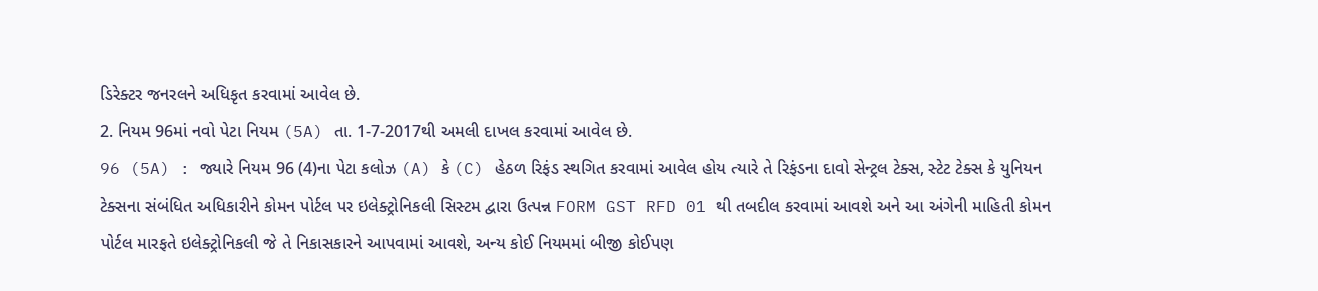ડિરેક્ટર જનરલને અધિકૃત કરવામાં આવેલ છે.
2. નિયમ 96માં નવો પેટા નિયમ (5A) તા. 1-7-2017થી અમલી દાખલ કરવામાં આવેલ છે.
96 (5A) : જ્યારે નિયમ 96 (4)ના પેટા કલોઝ (A) કે (C) હેઠળ રિફંડ સ્થગિત કરવામાં આવેલ હોય ત્યારે તે રિફંડના દાવો સેન્ટ્રલ ટેક્સ, સ્ટેટ ટેક્સ કે યુનિયન ટેક્સના સંબંધિત અધિકારીને કોમન પોર્ટલ પર ઇલેક્ટ્રોનિકલી સિસ્ટમ દ્વારા ઉત્પન્ન FORM GST RFD 01 થી તબદીલ કરવામાં આવશે અને આ અંગેની માહિતી કોમન પોર્ટલ મારફતે ઇલેક્ટ્રોનિકલી જે તે નિકાસકારને આપવામાં આવશે, અન્ય કોઈ નિયમમાં બીજી કોઈપણ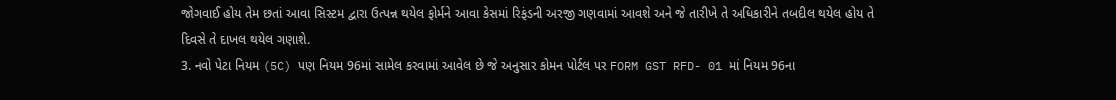જોગવાઈ હોય તેમ છતાં આવા સિસ્ટમ દ્વારા ઉત્પન્ન થયેલ ફોર્મને આવા કેસમાં રિફંડની અરજી ગણવામાં આવશે અને જે તારીખે તે અધિકારીને તબદીલ થયેલ હોય તે દિવસે તે દાખલ થયેલ ગણાશે.
3. નવો પેટા નિયમ (5C) પણ નિયમ 96માં સામેલ કરવામાં આવેલ છે જે અનુસાર કોમન પોર્ટલ પર FORM GST RFD- 01 માં નિયમ 96ના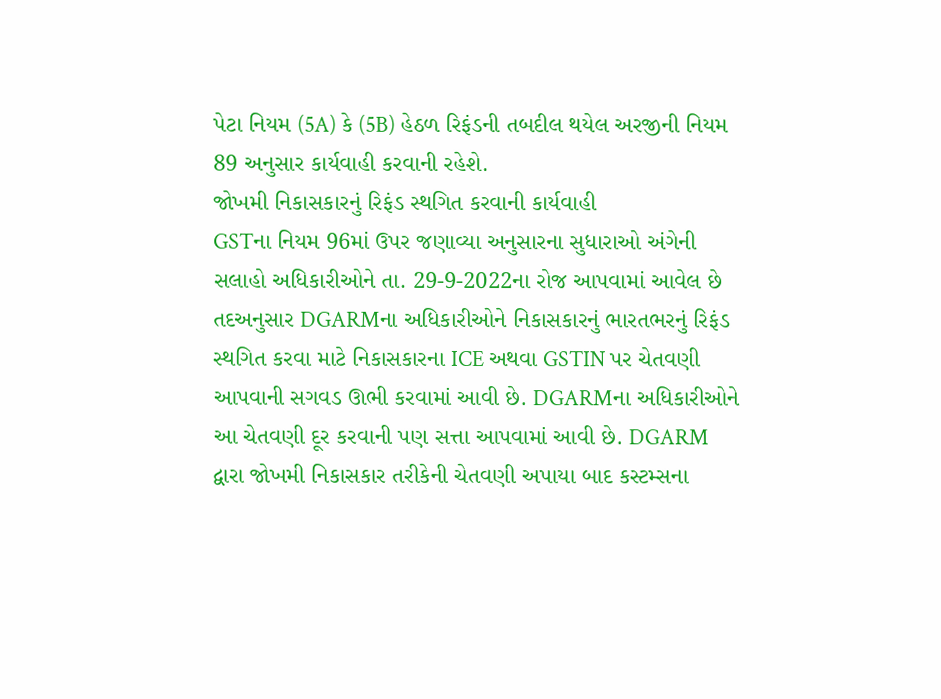પેટા નિયમ (5A) કે (5B) હેઠળ રિફંડની તબદીલ થયેલ અરજીની નિયમ 89 અનુસાર કાર્યવાહી કરવાની રહેશે.
જોખમી નિકાસકારનું રિફંડ સ્થગિત કરવાની કાર્યવાહી
GSTના નિયમ 96માં ઉપર જણાવ્યા અનુસારના સુધારાઓ અંગેની સલાહો અધિકારીઓને તા. 29-9-2022ના રોજ આપવામાં આવેલ છે તદઅનુસાર DGARMના અધિકારીઓને નિકાસકારનું ભારતભરનું રિફંડ સ્થગિત કરવા માટે નિકાસકારના ICE અથવા GSTIN પર ચેતવણી આપવાની સગવડ ઊભી કરવામાં આવી છે. DGARMના અધિકારીઓને આ ચેતવણી દૂર કરવાની પણ સત્તા આપવામાં આવી છે. DGARM દ્વારા જોખમી નિકાસકાર તરીકેની ચેતવણી અપાયા બાદ કસ્ટમ્સના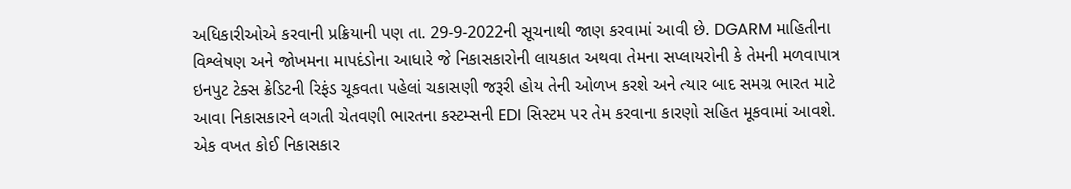અધિકારીઓએ કરવાની પ્રક્રિયાની પણ તા. 29-9-2022ની સૂચનાથી જાણ કરવામાં આવી છે. DGARM માહિતીના વિશ્લેષણ અને જોખમના માપદંડોના આધારે જે નિકાસકારોની લાયકાત અથવા તેમના સપ્લાયરોની કે તેમની મળવાપાત્ર ઇનપુટ ટેક્સ ક્રેડિટની રિફંડ ચૂકવતા પહેલાં ચકાસણી જરૂરી હોય તેની ઓળખ કરશે અને ત્યાર બાદ સમગ્ર ભારત માટે આવા નિકાસકારને લગતી ચેતવણી ભારતના કસ્ટમ્સની EDI સિસ્ટમ પર તેમ કરવાના કારણો સહિત મૂકવામાં આવશે. એક વખત કોઈ નિકાસકાર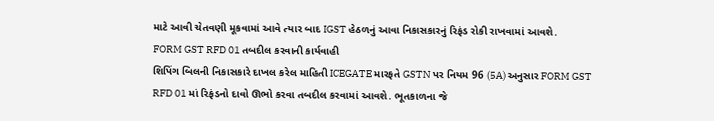માટે આવી ચેતવણી મૂકવામાં આવે ત્યાર બાદ IGST હેઠળનું આવા નિકાસકારનું રિફંડ રોકી રાખવામાં આવશે.
FORM GST RFD 01 તબદીલ કરવાની કાર્યવાહી
શિપિંગ બિલની નિકાસકારે દાખલ કરેલ માહિતી ICEGATE મારફતે GSTN પર નિયમ 96 (5A) અનુસાર FORM GST RFD 01 માં રિફંડનો દાવો ઊભો કરવા તબદીલ કરવામાં આવશે. ભૂતકાળના જે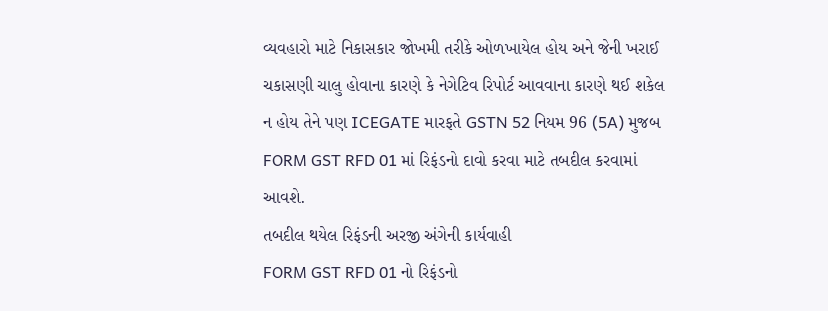વ્યવહારો માટે નિકાસકાર જોખમી તરીકે ઓળખાયેલ હોય અને જેની ખરાઈ ચકાસણી ચાલુ હોવાના કારણે કે નેગેટિવ રિપોર્ટ આવવાના કારણે થઈ શકેલ ન હોય તેને પણ ICEGATE મારફતે GSTN 52 નિયમ 96 (5A) મુજબ FORM GST RFD 01 માં રિફંડનો દાવો કરવા માટે તબદીલ કરવામાં આવશે.
તબદીલ થયેલ રિફંડની અરજી અંગેની કાર્યવાહી
FORM GST RFD 01 નો રિફંડનો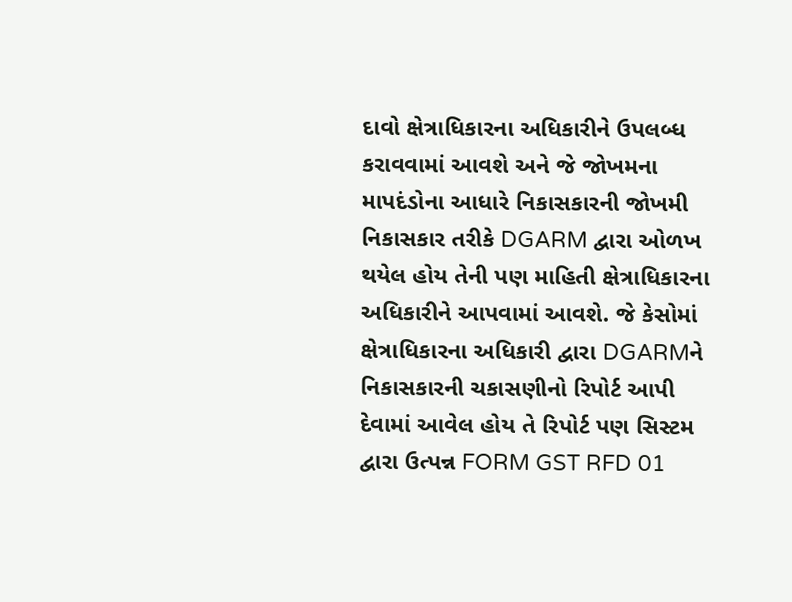દાવો ક્ષેત્રાધિકારના અધિકારીને ઉપલબ્ધ કરાવવામાં આવશે અને જે જોખમના માપદંડોના આધારે નિકાસકારની જોખમી નિકાસકાર તરીકે DGARM દ્વારા ઓળખ થયેલ હોય તેની પણ માહિતી ક્ષેત્રાધિકારના અધિકારીને આપવામાં આવશે. જે કેસોમાં ક્ષેત્રાધિકારના અધિકારી દ્વારા DGARMને નિકાસકારની ચકાસણીનો રિપોર્ટ આપી દેવામાં આવેલ હોય તે રિપોર્ટ પણ સિસ્ટમ દ્વારા ઉત્પન્ન FORM GST RFD 01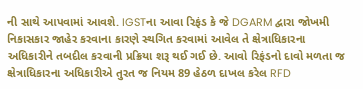ની સાથે આપવામાં આવશે. IGSTના આવા રિફંડ કે જે DGARM દ્વારા જોખમી નિકાસકાર જાહેર કરવાના કારણે સ્થગિત કરવામાં આવેલ તે ક્ષેત્રાધિકારના અધિકારીને તબદીલ કરવાની પ્રક્રિયા શરૂ થઈ ગઈ છે. આવો રિફંડનો દાવો મળતા જ ક્ષેત્રાધિકારના અધિકારીએ તુરત જ નિયમ 89 હેઠળ દાખલ કરેલ RFD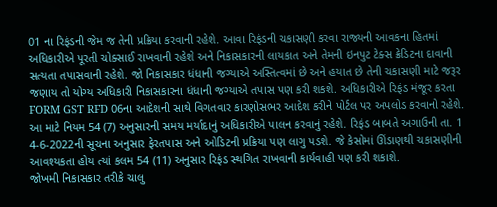01 ના રિફંડની જેમ જ તેની પ્રક્રિયા કરવાની રહેશે. આવા રિફંડની ચકાસણી કરવા રાજ્યની આવકના હિતમાં અધિકારીએ પૂરતી ચોક્સાઈ રાખવાની રહેશે અને નિકાસકારની લાયકાત અને તેમની ઇનપુટ ટેક્સ ક્રેડિટના દાવાની સત્યતા તપાસવાની રહેશે. જો નિકાસકાર ધંધાની જગ્યાએ અસ્તિત્વમાં છે અને હયાત છે તેની ચકાસણી માટે જરૂર જણાય તો યોગ્ય અધિકારી નિકાસકારના ધંધાની જગ્યાએ તપાસ પણ કરી શકશે. અધિકારીએ રિફંડ મંજૂર કરતા FORM GST RFD 06ના આદેશની સાથે વિગતવાર કારણોસભર આદેશ કરીને પોર્ટલ પર અપલોડ કરવાનો રહેશે. આ માટે નિયમ 54 (7) અનુસારની સમય મર્યાદાનું અધિકારીએ પાલન કરવાનું રહેશે. રિફંડ બાબતે અગાઉની તા. 1 4-6-2022ની સૂચના અનુસાર ફેરતપાસ અને ઓડિટની પ્રક્રિયા પણ લાગુ પડશે. જે કેસોમાં ઊંડાણથી ચકાસણીની આવશ્યકતા હોય ત્યાં કલમ 54 (11) અનુસાર રિફંડ સ્થગિત રાખવાની કાર્યવાહી પણ કરી શકાશે.
જોખમી નિકાસકાર તરીકે ચાલુ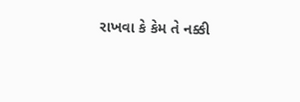રાખવા કે કેમ તે નક્કી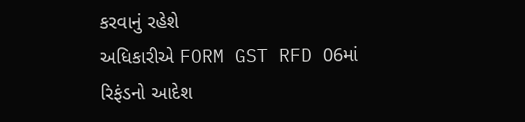કરવાનું રહેશે
અધિકારીએ FORM GST RFD 06માં રિફંડનો આદેશ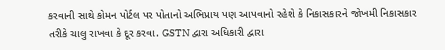કરવાની સાથે કોમન પોર્ટલ પર પોતાનો અભિપ્રાય પણ આપવાનો રહેશે કે નિકાસકારને જોખમી નિકાસકાર તરીકે ચાલુ રાખવા કે દૂર કરવા. GSTN દ્વારા અધિકારી દ્વારા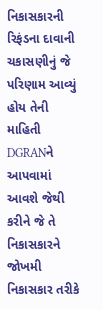નિકાસકારની રિફંડના દાવાની ચકાસણીનું જે પરિણામ આવ્યું હોય તેની માહિતી DGRANને આપવામાં આવશે જેથી કરીને જે તે નિકાસકારને જોખમી નિકાસકાર તરીકે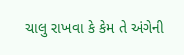ચાલુ રાખવા કે કેમ તે અંગેની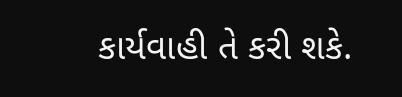કાર્યવાહી તે કરી શકે.